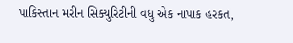પાકિસ્તાન મરીન સિક્યુરિટીની વધુ એક નાપાક હરકત,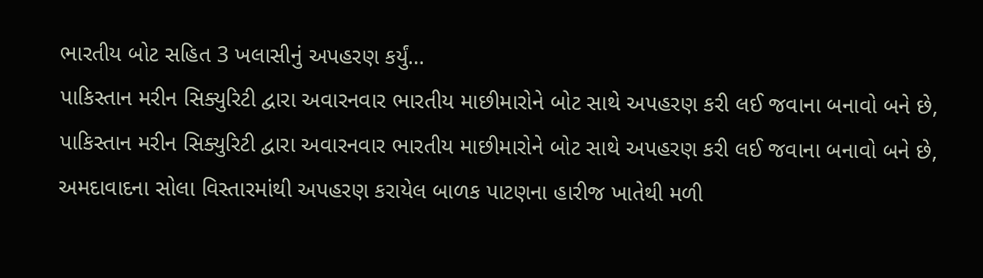ભારતીય બોટ સહિત 3 ખલાસીનું અપહરણ કર્યું…
પાકિસ્તાન મરીન સિક્યુરિટી દ્વારા અવારનવાર ભારતીય માછીમારોને બોટ સાથે અપહરણ કરી લઈ જવાના બનાવો બને છે,
પાકિસ્તાન મરીન સિક્યુરિટી દ્વારા અવારનવાર ભારતીય માછીમારોને બોટ સાથે અપહરણ કરી લઈ જવાના બનાવો બને છે,
અમદાવાદના સોલા વિસ્તારમાંથી અપહરણ કરાયેલ બાળક પાટણના હારીજ ખાતેથી મળી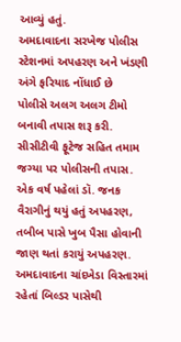આવ્યું હતું.
અમદાવાદના સરખેજ પોલીસ સ્ટેશનમાં અપહરણ અને ખંડણી અંગે ફરિયાદ નોંધાઈ છે
પોલીસે અલગ અલગ ટીમો બનાવી તપાસ શરૂ કરી. સીસીટીવી ફૂટેજ સહિત તમામ જગ્યા પર પોલીસની તપાસ.
એક વર્ષ પહેલાં ડૉ. જનક વૈરાગીનું થયું હતું અપહરણ, તબીબ પાસે ખુબ પૈસા હોવાની જાણ થતાં કરાયું અપહરણ.
અમદાવાદના ચાંદખેડા વિસ્તારમાં રહેતાં બિલ્ડર પાસેથી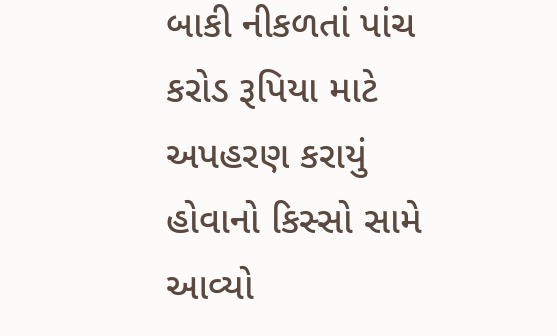બાકી નીકળતાં પાંચ કરોડ રૂપિયા માટે અપહરણ કરાયું હોવાનો કિસ્સો સામે આવ્યો